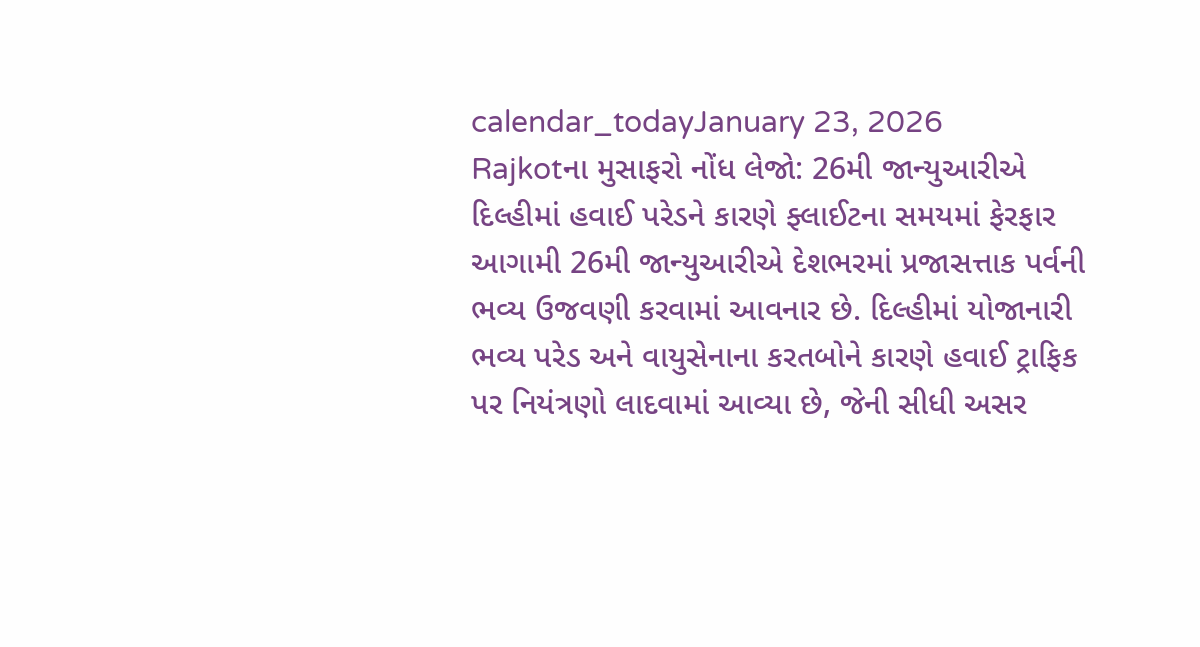calendar_todayJanuary 23, 2026
Rajkotના મુસાફરો નોંધ લેજો: 26મી જાન્યુઆરીએ દિલ્હીમાં હવાઈ પરેડને કારણે ફ્લાઈટના સમયમાં ફેરફાર
આગામી 26મી જાન્યુઆરીએ દેશભરમાં પ્રજાસત્તાક પર્વની ભવ્ય ઉજવણી કરવામાં આવનાર છે. દિલ્હીમાં યોજાનારી ભવ્ય પરેડ અને વાયુસેનાના કરતબોને કારણે હવાઈ ટ્રાફિક પર નિયંત્રણો લાદવામાં આવ્યા છે, જેની સીધી અસર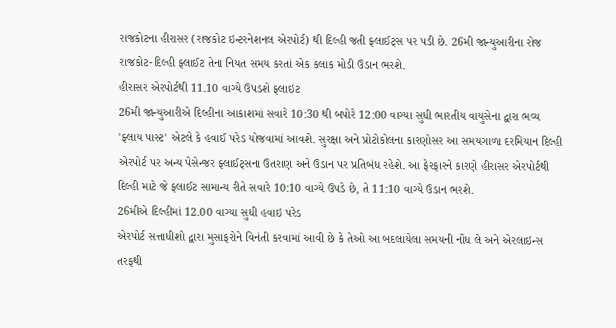રાજકોટના હીરાસર (રાજકોટ ઇન્ટરનેશનલ એરપોર્ટ) થી દિલ્હી જતી ફ્લાઈટ્સ પર પડી છે. 26મી જાન્યુઆરીના રોજ રાજકોટ-દિલ્હી ફ્લાઈટ તેના નિયત સમય કરતાં એક કલાક મોડી ઉડાન ભરશે.
હીરાસર એરપોર્ટથી 11.10 વાગ્યે ઉપડશે ફ્લાઇટ
26મી જાન્યુઆરીએ દિલ્હીના આકાશમાં સવારે 10:30 થી બપોરે 12:00 વાગ્યા સુધી ભારતીય વાયુસેના દ્વારા ભવ્ય 'ફ્લાય પાસ્ટ' એટલે કે હવાઈ પરેડ યોજવામાં આવશે. સુરક્ષા અને પ્રોટોકોલના કારણોસર આ સમયગાળા દરમિયાન દિલ્હી એરપોર્ટ પર અન્ય પેસેન્જર ફ્લાઈટ્સના ઉતરાણ અને ઉડાન પર પ્રતિબંધ રહેશે. આ ફેરફારને કારણે હીરાસર એરપોર્ટથી દિલ્હી માટે જે ફ્લાઈટ સામાન્ય રીતે સવારે 10:10 વાગ્યે ઉપડે છે, તે 11:10 વાગ્યે ઉડાન ભરશે.
26મીએ દિલ્હીમાં 12.00 વાગ્યા સુધી હવાઇ પરેડ
એરપોર્ટ સત્તાધીશો દ્વારા મુસાફરોને વિનંતી કરવામાં આવી છે કે તેઓ આ બદલાયેલા સમયની નોંધ લે અને એરલાઇન્સ તરફથી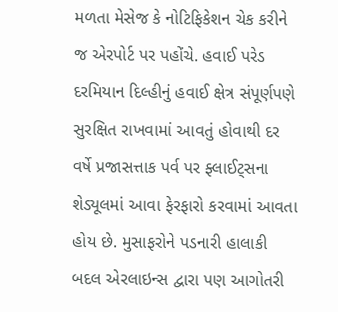મળતા મેસેજ કે નોટિફિકેશન ચેક કરીને જ એરપોર્ટ પર પહોંચે. હવાઈ પરેડ દરમિયાન દિલ્હીનું હવાઈ ક્ષેત્ર સંપૂર્ણપણે સુરક્ષિત રાખવામાં આવતું હોવાથી દર વર્ષે પ્રજાસત્તાક પર્વ પર ફ્લાઈટ્સના શેડ્યૂલમાં આવા ફેરફારો કરવામાં આવતા હોય છે. મુસાફરોને પડનારી હાલાકી બદલ એરલાઇન્સ દ્વારા પણ આગોતરી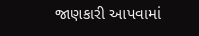જાણકારી આપવામાં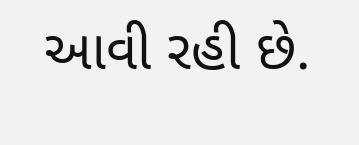આવી રહી છે.